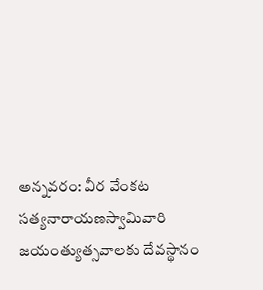అన్నవరం: వీర వేంకట సత్యనారాయణస్వామివారి జయంత్యుత్సవాలకు దేవస్థానం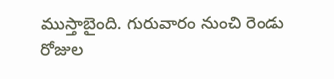ముస్తాబైంది. గురువారం నుంచి రెండు రోజుల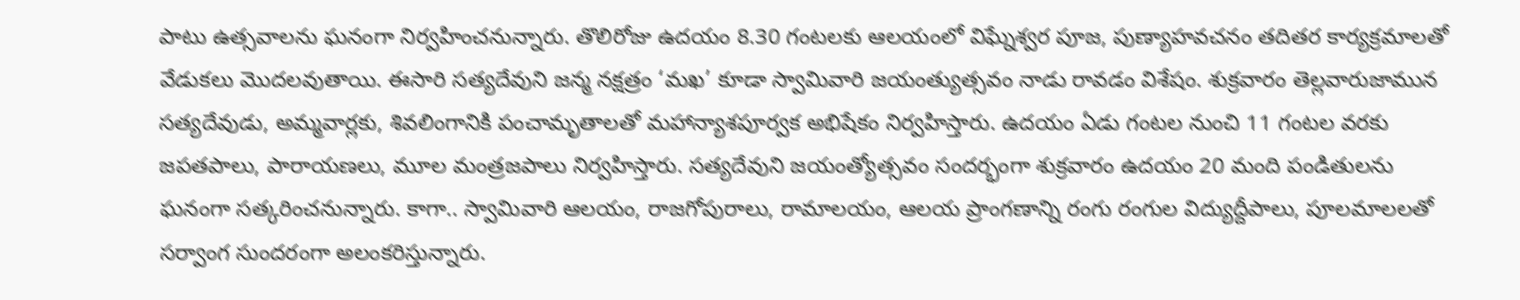పాటు ఉత్సవాలను ఘనంగా నిర్వహించనున్నారు. తొలిరోజు ఉదయం 8.30 గంటలకు ఆలయంలో విఘ్నేశ్వర పూజ, పుణ్యాహవచనం తదితర కార్యక్రమాలతో వేడుకలు మొదలవుతాయి. ఈసారి సత్యదేవుని జన్మ నక్షత్రం ‘మఖ’ కూడా స్వామివారి జయంత్యుత్సవం నాడు రావడం విశేషం. శుక్రవారం తెల్లవారుజామున సత్యదేవుడు, అమ్మవార్లకు, శివలింగానికి పంచామృతాలతో మహాన్యాశపూర్వక అభిషేకం నిర్వహిస్తారు. ఉదయం ఏడు గంటల నుంచి 11 గంటల వరకు జపతపాలు, పారాయణలు, మూల మంత్రజపాలు నిర్వహిస్తారు. సత్యదేవుని జయంత్యోత్సవం సందర్భంగా శుక్రవారం ఉదయం 20 మంది పండితులను ఘనంగా సత్కరించనున్నారు. కాగా.. స్వామివారి ఆలయం, రాజగోపురాలు, రామాలయం, ఆలయ ప్రాంగణాన్ని రంగు రంగుల విద్యుద్దీపాలు, పూలమాలలతో సర్వాంగ సుందరంగా అలంకరిస్తున్నారు.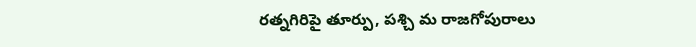రత్నగిరిపై తూర్పు, పశ్చి మ రాజగోపురాలు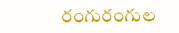రంగురంగుల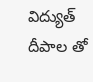విద్యుత్ దీపాల తో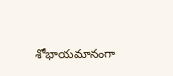శోభాయమానంగా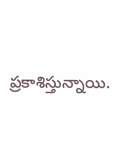ప్రకాశిస్తున్నాయి.